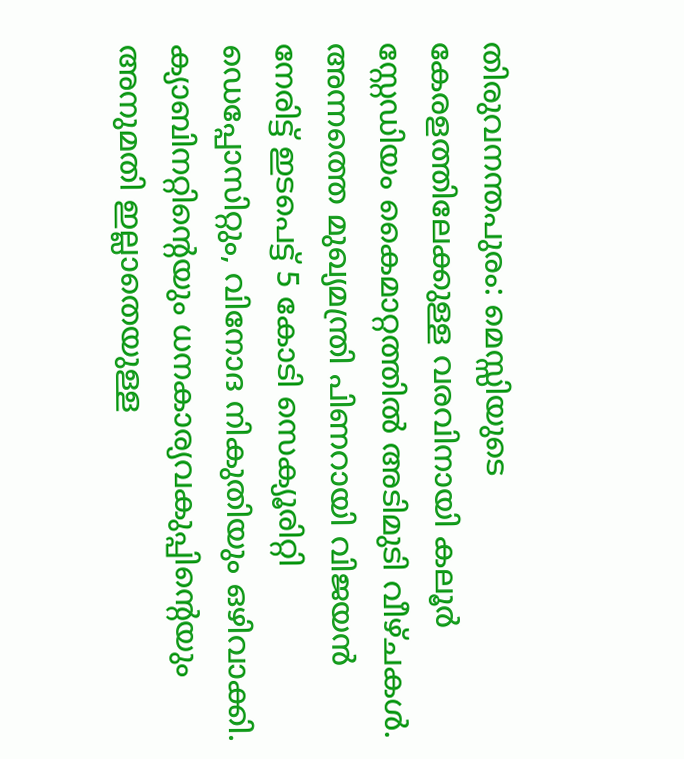തിരുവനന്തപുരം: മെസ്സിയുടെ കേരളത്തിലേക്കുള്ള വരവിനായി കലൂർ സ്റ്റേഡിയം കൈമാറ്റത്തിൽ അടിമുടി വീഴ്ചകൾ. അന്നത്തെ മുഖ്യമന്ത്രി പിണറായി വിജയൻ നേരിട്ട് ഇടപെട്ട് 5 കോടി സെക്യൂരിറ്റി ഡെപ്പോസിറ്റും, വിനോദ നികുതിയും ഒഴിവാക്കി. ക്യാബിനറ്റിന്റെയും ധനകാര്യവകുപ്പിന്റെയും അനുമതി ഇല്ലാതെയുള്ള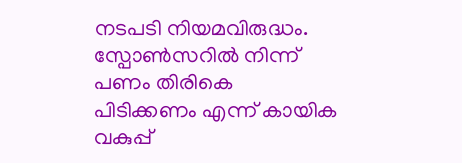നടപടി നിയമവിരുദ്ധം. സ്പോൺസറിൽ നിന്ന് പണം തിരികെ പിടിക്കണം എന്ന് കായിക വകുപ്പ്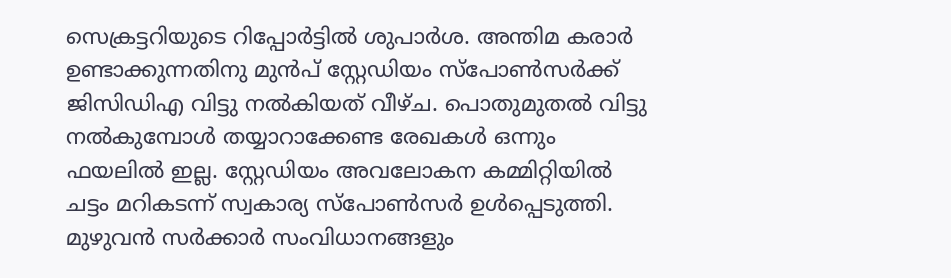സെക്രട്ടറിയുടെ റിപ്പോർട്ടിൽ ശുപാർശ. അന്തിമ കരാർ ഉണ്ടാക്കുന്നതിനു മുൻപ് സ്റ്റേഡിയം സ്പോൺസർക്ക് ജിസിഡിഎ വിട്ടു നൽകിയത് വീഴ്ച. പൊതുമുതൽ വിട്ടു നൽകുമ്പോൾ തയ്യാറാക്കേണ്ട രേഖകൾ ഒന്നും ഫയലിൽ ഇല്ല. സ്റ്റേഡിയം അവലോകന കമ്മിറ്റിയിൽ ചട്ടം മറികടന്ന് സ്വകാര്യ സ്പോൺസർ ഉൾപ്പെടുത്തി. മുഴുവൻ സർക്കാർ സംവിധാനങ്ങളും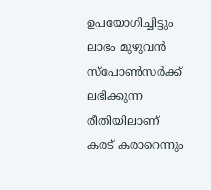ഉപയോഗിച്ചിട്ടും ലാഭം മുഴുവൻ സ്പോൺസർക്ക് ലഭിക്കുന്ന രീതിയിലാണ് കരട് കരാറെന്നും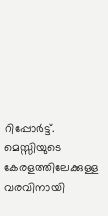റിപ്പോർട്ട്.
മെസ്സിയുടെ കേരളത്തിലേക്കുള്ള വരവിനായി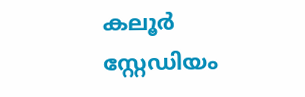കലൂർ സ്റ്റേഡിയം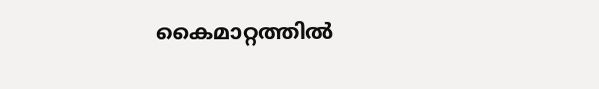കൈമാറ്റത്തിൽ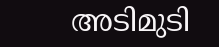അടിമുടി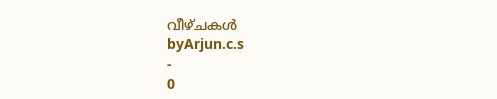വീഴ്ചകൾ
byArjun.c.s
-
0